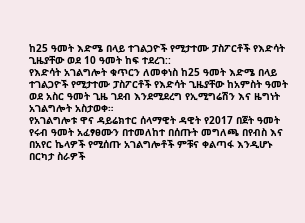ከ25 ዓመት እድሜ በላይ ተገልጋዮች የሚታተሙ ፓስፖርቶች የእድሳት ጊዜያቸው ወደ 10 ዓመት ከፍ ተደረገ::
የእድሳት አገልግሎት ቁጥርን ለመቀነስ ከ25 ዓመት እድሜ በላይ ተገልጋዮች የሚታተሙ ፓስፖርቶች የእድሳት ጊዜያቸው ከአምስት ዓመት ወደ አስር ዓመት ጊዜ ገደብ እንደሚደረግ የኢሚግሬሽን እና ዜግነት አገልግሎት አስታወቀ።
የአገልግሎቱ ዋና ዳይሬክተር ሰላማዊት ዳዊት የ2017 በጀት ዓመት የሩብ ዓመት አፈፃፀሙን በተመለከተ በሰጡት መግለጫ በየብስ እና በአየር ኬላዎች የሚሰጡ አገልግሎቶች ምቹና ቀልጣፋ እንዲሆኑ በርካታ ስራዎች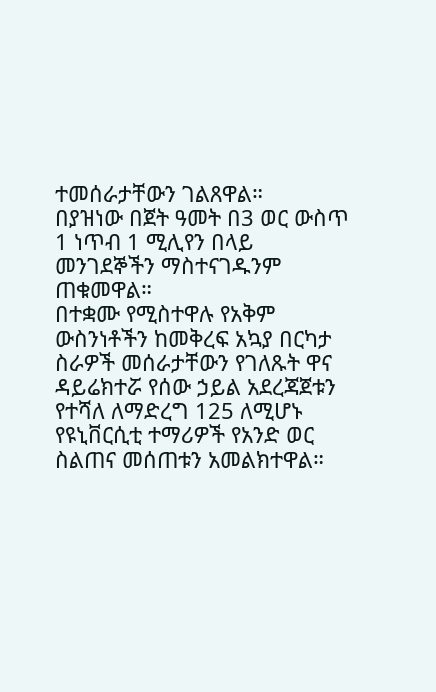ተመሰራታቸውን ገልጸዋል።
በያዝነው በጀት ዓመት በ3 ወር ውስጥ 1 ነጥብ 1 ሚሊየን በላይ መንገደኞችን ማስተናገዱንም ጠቁመዋል።
በተቋሙ የሚስተዋሉ የአቅም ውስንነቶችን ከመቅረፍ አኳያ በርካታ ስራዎች መሰራታቸውን የገለጹት ዋና ዳይሬክተሯ የሰው ኃይል አደረጃጀቱን የተሻለ ለማድረግ 125 ለሚሆኑ የዩኒቨርሲቲ ተማሪዎች የአንድ ወር ስልጠና መሰጠቱን አመልክተዋል።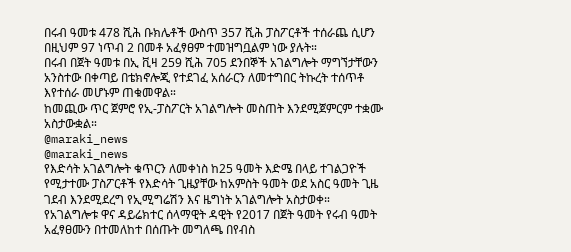በሩብ ዓመቱ 478 ሺሕ ቡክሌቶች ውስጥ 357 ሺሕ ፓስፖርቶች ተሰራጨ ሲሆን በዚህም 97 ነጥብ 2 በመቶ አፈፃፀም ተመዝግቧልም ነው ያሉት።
በሩብ በጀት ዓመቱ በኢ ቪዛ 259 ሺሕ 705 ደንበኞች አገልግሎት ማግኘታቸውን አንስተው በቀጣይ በቴክኖሎጂ የተደገፈ አሰራርን ለመተግበር ትኩረት ተሰጥቶ እየተሰራ መሆኑም ጠቁመዋል።
ከመጪው ጥር ጀምሮ የኢ-ፓስፖርት አገልግሎት መስጠት እንደሚጀምርም ተቋሙ አስታውቋል።
@maraki_news
@maraki_news
የእድሳት አገልግሎት ቁጥርን ለመቀነስ ከ25 ዓመት እድሜ በላይ ተገልጋዮች የሚታተሙ ፓስፖርቶች የእድሳት ጊዜያቸው ከአምስት ዓመት ወደ አስር ዓመት ጊዜ ገደብ እንደሚደረግ የኢሚግሬሽን እና ዜግነት አገልግሎት አስታወቀ።
የአገልግሎቱ ዋና ዳይሬክተር ሰላማዊት ዳዊት የ2017 በጀት ዓመት የሩብ ዓመት አፈፃፀሙን በተመለከተ በሰጡት መግለጫ በየብስ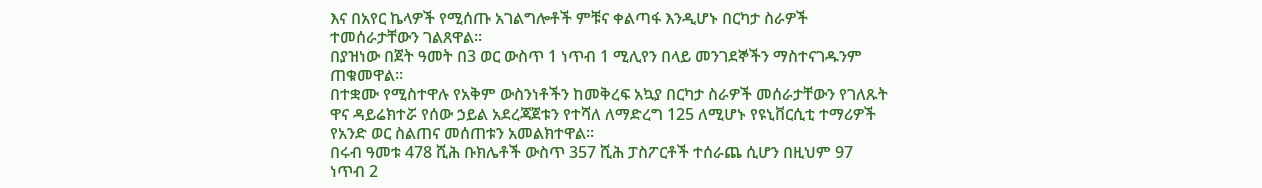እና በአየር ኬላዎች የሚሰጡ አገልግሎቶች ምቹና ቀልጣፋ እንዲሆኑ በርካታ ስራዎች ተመሰራታቸውን ገልጸዋል።
በያዝነው በጀት ዓመት በ3 ወር ውስጥ 1 ነጥብ 1 ሚሊየን በላይ መንገደኞችን ማስተናገዱንም ጠቁመዋል።
በተቋሙ የሚስተዋሉ የአቅም ውስንነቶችን ከመቅረፍ አኳያ በርካታ ስራዎች መሰራታቸውን የገለጹት ዋና ዳይሬክተሯ የሰው ኃይል አደረጃጀቱን የተሻለ ለማድረግ 125 ለሚሆኑ የዩኒቨርሲቲ ተማሪዎች የአንድ ወር ስልጠና መሰጠቱን አመልክተዋል።
በሩብ ዓመቱ 478 ሺሕ ቡክሌቶች ውስጥ 357 ሺሕ ፓስፖርቶች ተሰራጨ ሲሆን በዚህም 97 ነጥብ 2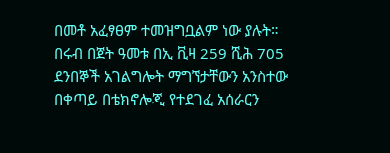በመቶ አፈፃፀም ተመዝግቧልም ነው ያሉት።
በሩብ በጀት ዓመቱ በኢ ቪዛ 259 ሺሕ 705 ደንበኞች አገልግሎት ማግኘታቸውን አንስተው በቀጣይ በቴክኖሎጂ የተደገፈ አሰራርን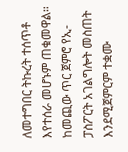ለመተግበር ትኩረት ተሰጥቶ እየተሰራ መሆኑም ጠቁመዋል።
ከመጪው ጥር ጀምሮ የኢ-ፓስፖርት አገልግሎት መስጠት እንደሚጀምርም ተቋሙ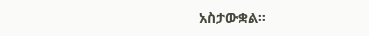አስታውቋል።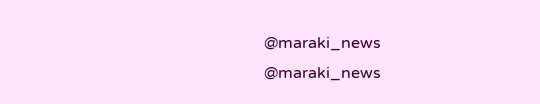@maraki_news
@maraki_news